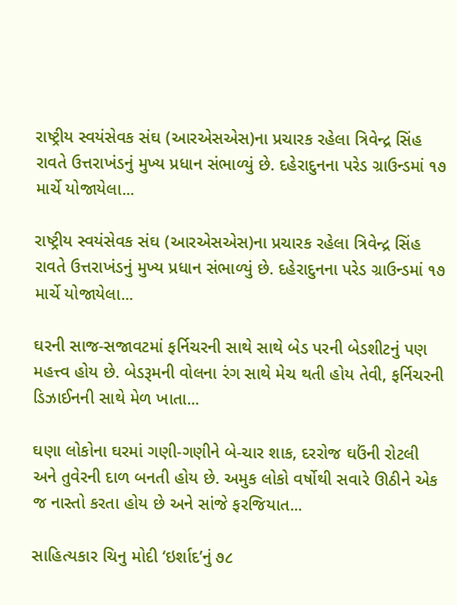રાષ્ટ્રીય સ્વયંસેવક સંઘ (આરએસએસ)ના પ્રચારક રહેલા ત્રિવેન્દ્ર સિંહ રાવતે ઉત્તરાખંડનું મુખ્ય પ્રધાન સંભાળ્યું છે. દહેરાદુનના પરેડ ગ્રાઉન્ડમાં ૧૭ માર્ચે યોજાયેલા...

રાષ્ટ્રીય સ્વયંસેવક સંઘ (આરએસએસ)ના પ્રચારક રહેલા ત્રિવેન્દ્ર સિંહ રાવતે ઉત્તરાખંડનું મુખ્ય પ્રધાન સંભાળ્યું છે. દહેરાદુનના પરેડ ગ્રાઉન્ડમાં ૧૭ માર્ચે યોજાયેલા...

ઘરની સાજ-સજાવટમાં ફર્નિચરની સાથે સાથે બેડ પરની બેડશીટનું પણ મહત્ત્વ હોય છે. બેડરૂમની વોલના રંગ સાથે મેચ થતી હોય તેવી, ફર્નિચરની ડિઝાઈનની સાથે મેળ ખાતા...

ઘણા લોકોના ઘરમાં ગણી-ગણીને બે-ચાર શાક, દરરોજ ઘઉંની રોટલી અને તુવેરની દાળ બનતી હોય છે. અમુક લોકો વર્ષોથી સવારે ઊઠીને એક જ નાસ્તો કરતા હોય છે અને સાંજે ફરજિયાત...

સાહિત્યકાર ચિનુ મોદી ‘ઇર્શાદ’નું ૭૮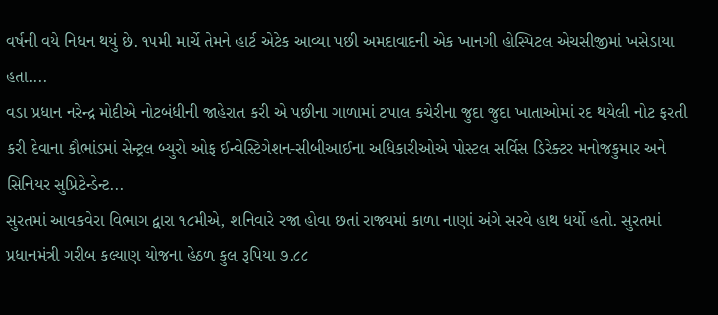વર્ષની વયે નિધન થયું છે. ૧૫મી માર્ચે તેમને હાર્ટ એટેક આવ્યા પછી અમદાવાદની એક ખાનગી હોસ્પિટલ એચસીજીમાં ખસેડાયા હતા....
વડા પ્રધાન નરેન્દ્ર મોદીએ નોટબંધીની જાહેરાત કરી એ પછીના ગાળામાં ટપાલ કચેરીના જુદા જુદા ખાતાઓમાં રદ થયેલી નોટ ફરતી કરી દેવાના કૌભાંડમાં સેન્ટ્રલ બ્યુરો ઓફ ઈન્વેસ્ટિગેશન-સીબીઆઈના અધિકારીઓએ પોસ્ટલ સર્વિસ ડિરેક્ટર મનોજકુમાર અને સિનિયર સુપ્રિટેન્ડેન્ટ...
સુરતમાં આવકવેરા વિભાગ દ્વારા ૧૮મીએ, શનિવારે રજા હોવા છતાં રાજ્યમાં કાળા નાણાં અંગે સરવે હાથ ધર્યો હતો. સુરતમાં પ્રધાનમંત્રી ગરીબ કલ્યાણ યોજના હેઠળ કુલ રૂપિયા ૭.૮૮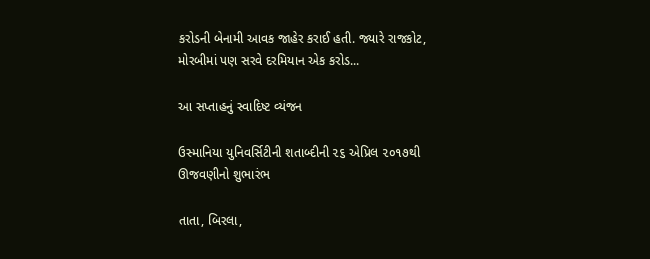કરોડની બેનામી આવક જાહેર કરાઈ હતી. જ્યારે રાજકોટ, મોરબીમાં પણ સરવે દરમિયાન એક કરોડ...

આ સપ્તાહનું સ્વાદિષ્ટ વ્યંજન

ઉસ્માનિયા યુનિવર્સિટીની શતાબ્દીની ૨૬ એપ્રિલ ૨૦૧૭થી ઊજવણીનો શુભારંભ

તાતા, બિરલા,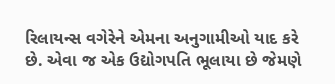રિલાયન્સ વગેરેને એમના અનુગામીઓ યાદ કરે છે. એવા જ એક ઉદ્યોગપતિ ભૂલાયા છે જેમણે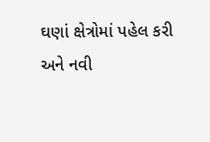ઘણાં ક્ષેત્રોમાં પહેલ કરી અને નવી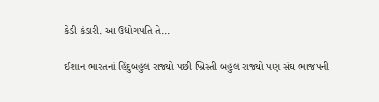કેડી કંડારી. આ ઉદ્યોગપતિ તે...

ઈશાન ભારતનાં હિંદુબહુલ રાજ્યો પછી ખ્રિસ્તી બહુલ રાજ્યો પણ સંઘ ભાજપની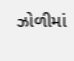ઝોળીમાં